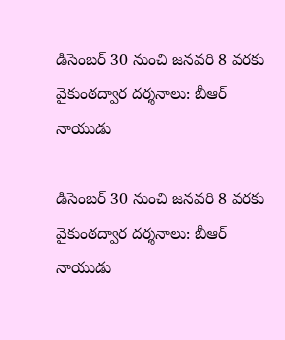డిసెంబర్ 30 నుంచి జనవరి 8 వరకు వైకుంఠద్వార దర్శనాలు: బీఆర్ నాయుడు

డిసెంబర్ 30 నుంచి జనవరి 8 వరకు వైకుంఠద్వార దర్శనాలు: బీఆర్ నాయుడు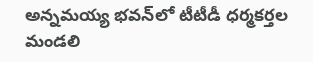అన్నమయ్య భవన్‌లో టీటీడీ ధర్మకర్తల మండలి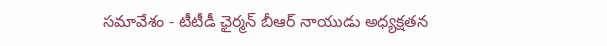సమావేశం - టీటీడీ ఛైర్మన్ బీఆర్ నాయుడు అధ్యక్షతన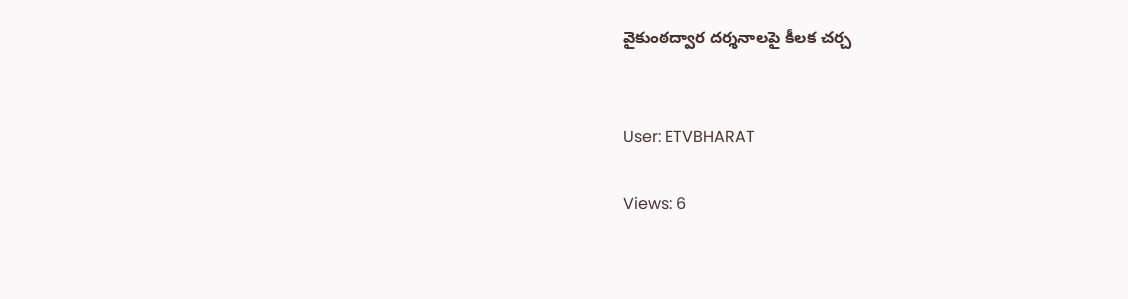వైకుంఠద్వార దర్శనాలపై కీలక చర్చ


User: ETVBHARAT

Views: 6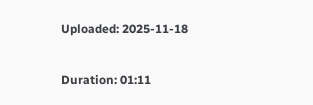Uploaded: 2025-11-18

Duration: 01:11